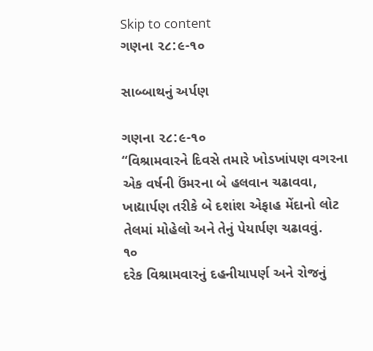Skip to content
ગણના ૨૮:૯-૧૦

સાબ્બાથનું અર્પણ

ગણના ૨૮:૯-૧૦
“વિશ્રામવારને દિવસે તમારે ખોડખાંપણ વગરના એક વર્ષની ઉંમરના બે હલવાન ચઢાવવા, ખાદ્યાર્પણ તરીકે બે દશાંશ એફાહ મેંદાનો લોટ તેલમાં મોહેલો અને તેનું પેયાર્પણ ચઢાવવું.
૧૦
દરેક વિશ્રામવારનું દહનીયાપર્ણ અને રોજનું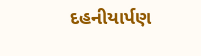દહનીયાર્પણ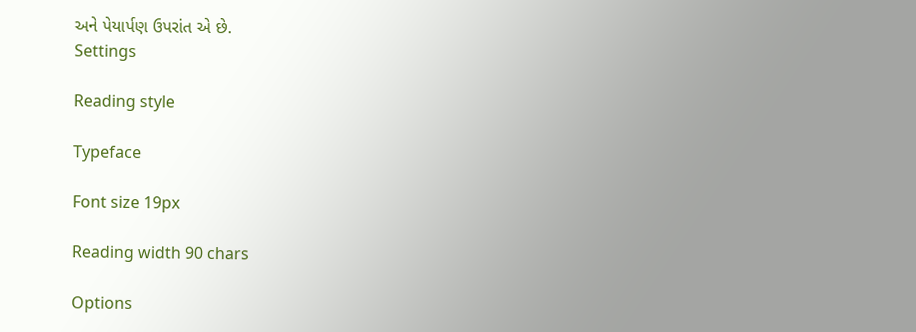અને પેયાર્પણ ઉપરાંત એ છે.
Settings

Reading style

Typeface

Font size 19px

Reading width 90 chars

Options